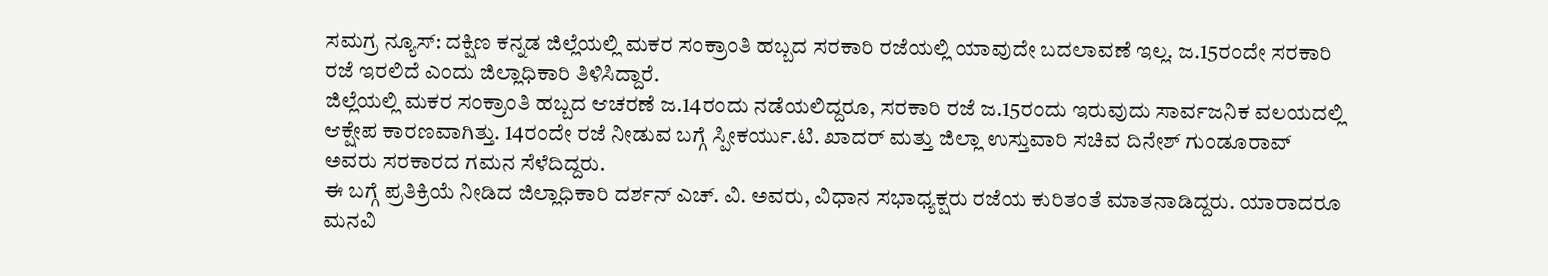ಸಮಗ್ರ ನ್ಯೂಸ್: ದಕ್ಷಿಣ ಕನ್ನಡ ಜಿಲ್ಲೆಯಲ್ಲಿ ಮಕರ ಸಂಕ್ರಾಂತಿ ಹಬ್ಬದ ಸರಕಾರಿ ರಜೆಯಲ್ಲಿ ಯಾವುದೇ ಬದಲಾವಣೆ ಇಲ್ಲ. ಜ.15ರಂದೇ ಸರಕಾರಿ ರಜೆ ಇರಲಿದೆ ಎಂದು ಜಿಲ್ಲಾಧಿಕಾರಿ ತಿಳಿಸಿದ್ದಾರೆ.
ಜಿಲ್ಲೆಯಲ್ಲಿ ಮಕರ ಸಂಕ್ರಾಂತಿ ಹಬ್ಬದ ಆಚರಣೆ ಜ.14ರಂದು ನಡೆಯಲಿದ್ದರೂ, ಸರಕಾರಿ ರಜೆ ಜ.15ರಂದು ಇರುವುದು ಸಾರ್ವಜನಿಕ ವಲಯದಲ್ಲಿ ಆಕ್ಷೇಪ ಕಾರಣವಾಗಿತ್ತು. 14ರಂದೇ ರಜೆ ನೀಡುವ ಬಗ್ಗೆ ಸ್ಪೀಕರ್ಯು.ಟಿ. ಖಾದರ್ ಮತ್ತು ಜಿಲ್ಲಾ ಉಸ್ತುವಾರಿ ಸಚಿವ ದಿನೇಶ್ ಗುಂಡೂರಾವ್ ಅವರು ಸರಕಾರದ ಗಮನ ಸೆಳೆದಿದ್ದರು.
ಈ ಬಗ್ಗೆ ಪ್ರತಿಕ್ರಿಯೆ ನೀಡಿದ ಜಿಲ್ಲಾಧಿಕಾರಿ ದರ್ಶನ್ ಎಚ್. ವಿ. ಅವರು, ವಿಧಾನ ಸಭಾಧ್ಯಕ್ಷರು ರಜೆಯ ಕುರಿತಂತೆ ಮಾತನಾಡಿದ್ದರು. ಯಾರಾದರೂ ಮನವಿ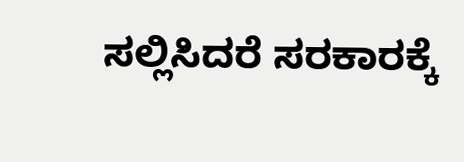ಸಲ್ಲಿಸಿದರೆ ಸರಕಾರಕ್ಕೆ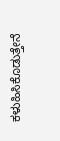ಕಳುಹಿಸಿಕೊಡುತ್ತೇನೆ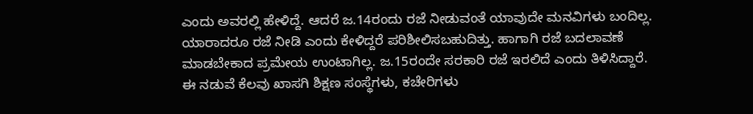ಎಂದು ಅವರಲ್ಲಿ ಹೇಳಿದ್ದೆ. ಆದರೆ ಜ.14ರಂದು ರಜೆ ನೀಡುವಂತೆ ಯಾವುದೇ ಮನವಿಗಳು ಬಂದಿಲ್ಲ. ಯಾರಾದರೂ ರಜೆ ನೀಡಿ ಎಂದು ಕೇಳಿದ್ದರೆ ಪರಿಶೀಲಿಸಬಹುದಿತ್ತು. ಹಾಗಾಗಿ ರಜೆ ಬದಲಾವಣೆ ಮಾಡಬೇಕಾದ ಪ್ರಮೇಯ ಉಂಟಾಗಿಲ್ಲ. ಜ.15ರಂದೇ ಸರಕಾರಿ ರಜೆ ಇರಲಿದೆ ಎಂದು ತಿಳಿಸಿದ್ದಾರೆ.
ಈ ನಡುವೆ ಕೆಲವು ಖಾಸಗಿ ಶಿಕ್ಷಣ ಸಂಸ್ಥೆಗಳು, ಕಚೇರಿಗಳು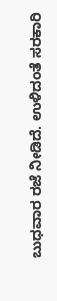ಬುಧವಾರ ರಜೆ ನೀಡಿದೆ. ಉಳಿದಂತೆ ಸರಕಾರಿ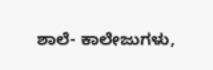ಶಾಲೆ- ಕಾಲೇಜುಗಳು,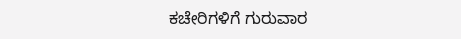ಕಚೇರಿಗಳಿಗೆ ಗುರುವಾರ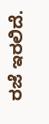ರಜೆ ಇರಲಿದೆ.